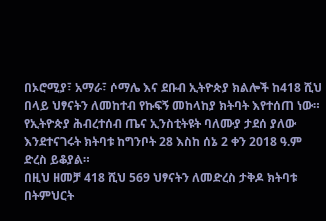በኦሮሚያ፣ አማራ፣ ሶማሌ እና ደቡብ ኢትዮጵያ ክልሎች ከ418 ሺህ በላይ ህፃናትን ለመከተብ የኩፍኝ መከላከያ ክትባት እየተሰጠ ነው።
የኢትዮጵያ ሕብረተሰብ ጤና ኢንስቲትዩት ባለሙያ ታደሰ ያለው እንደተናገሩት ክትባቱ ከግንቦት 28 እስከ ሰኔ 2 ቀን 2018 ዓ.ም ድረስ ይቆያል።
በዚህ ዘመቻ 418 ሺህ 569 ህፃናትን ለመድረስ ታቅዶ ክትባቱ በትምህርት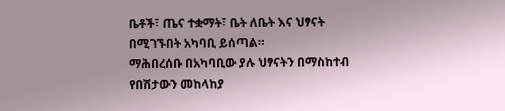ቤቶች፣ ጤና ተቋማት፣ ቤት ለቤት እና ህፃናት በሚገኙበት አካባቢ ይሰጣል።
ማሕበረሰቡ በአካባቢው ያሉ ህፃናትን በማስከተብ የበሽታውን መከላከያ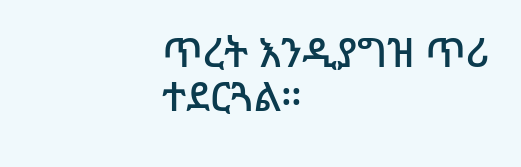ጥረት እንዲያግዝ ጥሪ ተደርጓል።